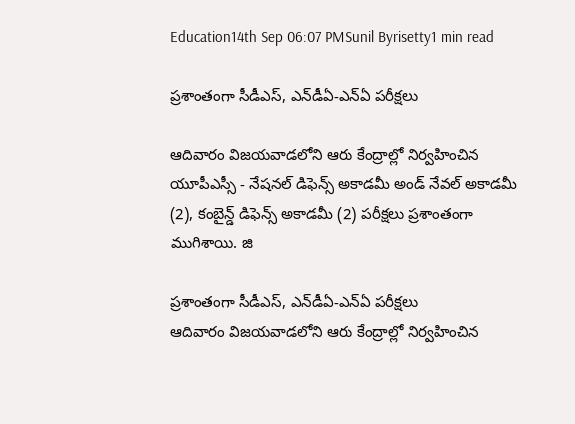Education14th Sep 06:07 PMSunil Byrisetty1 min read

ప్ర‌శాంతంగా సీడీఎస్‌, ఎన్‌డీఏ-ఎన్ఏ ప‌రీక్ష‌లు

ఆదివారం విజ‌య‌వాడ‌లోని ఆరు కేంద్రాల్లో నిర్వ‌హించిన యూపీఎస్సీ - నేష‌న‌ల్ డిఫెన్స్ అకాడ‌మీ అండ్ నేవ‌ల్ అకాడ‌మీ (2), కంబైన్డ్ డిఫెన్స్ అకాడ‌మీ (2) ప‌రీక్ష‌లు ప్ర‌శాంతంగా ముగిశాయి. జి

ప్ర‌శాంతంగా సీడీఎస్‌, ఎన్‌డీఏ-ఎన్ఏ ప‌రీక్ష‌లు
ఆదివారం విజ‌య‌వాడ‌లోని ఆరు కేంద్రాల్లో నిర్వ‌హించిన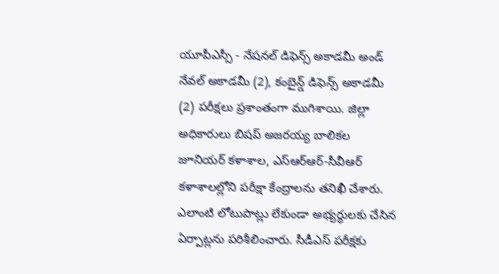యూపీఎస్సీ - నేష‌న‌ల్ డిఫెన్స్ అకాడ‌మీ అండ్ నేవ‌ల్ అకాడ‌మీ (2), కంబైన్డ్ డిఫెన్స్ అకాడ‌మీ (2) ప‌రీక్ష‌లు ప్ర‌శాంతంగా ముగిశాయి. జిల్లా అధికారులు బిష‌ప్ అజ‌ర‌య్య బాలిక‌ల జూనియ‌ర్ క‌ళాశాల‌, ఎస్ఆర్ఆర్‌-సీవీఆర్ క‌ళాశాల‌ల్లోని ప‌రీక్షా కేంద్రాల‌ను త‌నిఖీ చేశారు. ఎలాంటి లోటుపాట్లు లేకుండా అభ్య‌ర్థుల‌కు చేసిన ఏర్పాట్ల‌ను ప‌రిశీలించారు. సీడీఎస్ ప‌రీక్ష‌కు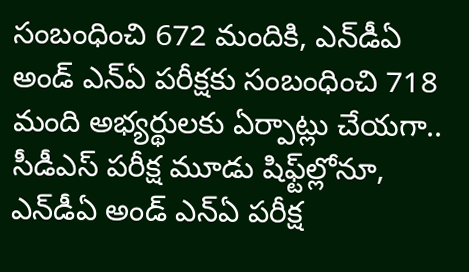సంబంధించి 672 మందికి, ఎన్‌డీఏ అండ్ ఎన్ఏ ప‌రీక్ష‌కు సంబంధించి 718 మంది అభ్య‌ర్థుల‌కు ఏర్పాట్లు చేయ‌గా.. సీడీఎస్ ప‌రీక్ష మూడు షిఫ్ట్‌ల్లోనూ, ఎన్‌డీఏ అండ్ ఎన్ఏ ప‌రీక్ష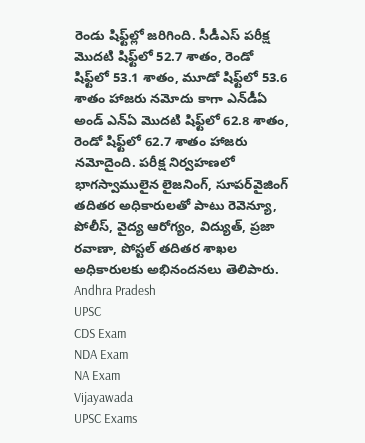రెండు షిఫ్ట్‌ల్లో జ‌రిగింది. సీడీఎస్ ప‌రీక్ష మొదటి షిఫ్ట్‌లో 52.7 శాతం, రెండో షిఫ్ట్‌లో 53.1 శాతం, మూడో షిఫ్ట్‌లో 53.6 శాతం హాజ‌రు న‌మోదు కాగా ఎన్‌డీఏ అండ్ ఎన్ఏ మొద‌టి షిఫ్ట్‌లో 62.8 శాతం, రెండో షిఫ్ట్‌లో 62.7 శాతం హాజ‌రు నమోదైంది. ప‌రీక్ష నిర్వ‌హ‌ణ‌లో భాగ‌స్వాములైన లైజ‌నింగ్‌, సూప‌ర్‌వైజింగ్ త‌దిత‌ర అధికారుల‌తో పాటు రెవెన్యూ, పోలీస్‌, వైద్య ఆరోగ్యం, విద్యుత్‌, ప్ర‌జా ర‌వాణా, పోస్ట‌ల్ త‌దిత‌ర శాఖ‌ల అధికారుల‌కు అభినంద‌న‌లు తెలిపారు.
Andhra Pradesh
UPSC
CDS Exam
NDA Exam
NA Exam
Vijayawada
UPSC Exams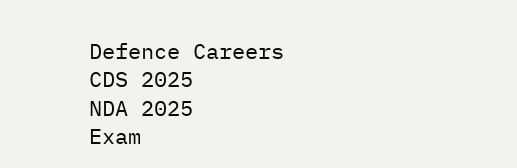Defence Careers
CDS 2025
NDA 2025
Exam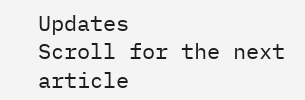Updates
Scroll for the next article